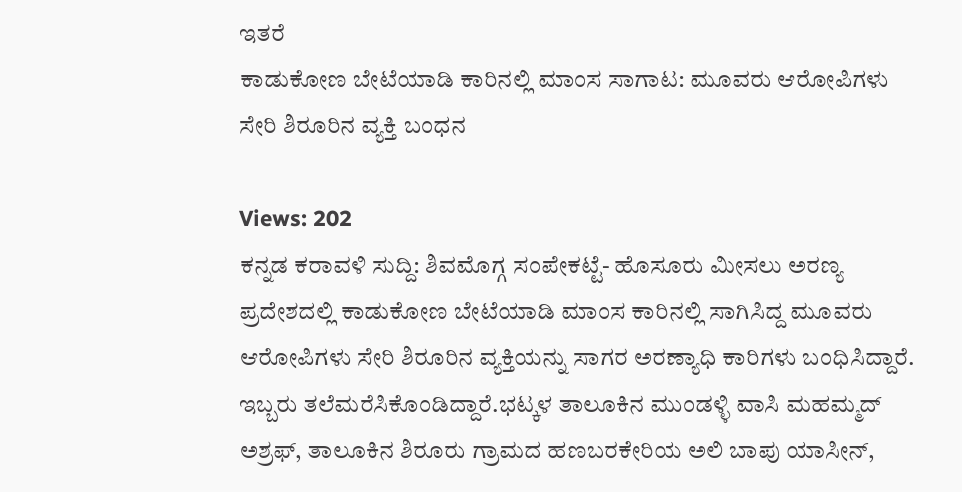ಇತರೆ
ಕಾಡುಕೋಣ ಬೇಟೆಯಾಡಿ ಕಾರಿನಲ್ಲಿ ಮಾಂಸ ಸಾಗಾಟ: ಮೂವರು ಆರೋಪಿಗಳು ಸೇರಿ ಶಿರೂರಿನ ವ್ಯಕ್ತಿ ಬಂಧನ

Views: 202
ಕನ್ನಡ ಕರಾವಳಿ ಸುದ್ದಿ: ಶಿವಮೊಗ್ಗ ಸಂಪೇಕಟ್ಟೆ- ಹೊಸೂರು ಮೀಸಲು ಅರಣ್ಯ ಪ್ರದೇಶದಲ್ಲಿ ಕಾಡುಕೋಣ ಬೇಟೆಯಾಡಿ ಮಾಂಸ ಕಾರಿನಲ್ಲಿ ಸಾಗಿಸಿದ್ದ ಮೂವರು ಆರೋಪಿಗಳು ಸೇರಿ ಶಿರೂರಿನ ವ್ಯಕ್ತಿಯನ್ನು ಸಾಗರ ಅರಣ್ಯಾಧಿ ಕಾರಿಗಳು ಬಂಧಿಸಿದ್ದಾರೆ.
ಇಬ್ಬರು ತಲೆಮರೆಸಿಕೊಂಡಿದ್ದಾರೆ.ಭಟ್ಕಳ ತಾಲೂಕಿನ ಮುಂಡಳ್ಳಿ ವಾಸಿ ಮಹಮ್ಮದ್ ಅಶ್ರಫ್, ತಾಲೂಕಿನ ಶಿರೂರು ಗ್ರಾಮದ ಹಣಬರಕೇರಿಯ ಅಲಿ ಬಾಪು ಯಾಸೀನ್,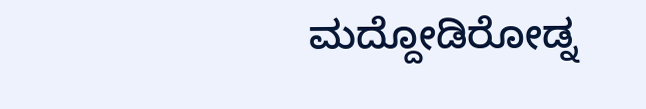ಮದ್ದೋಡಿರೋಡ್ನ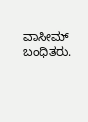ವಾಸೀಮ್ ಬಂಧಿತರು.